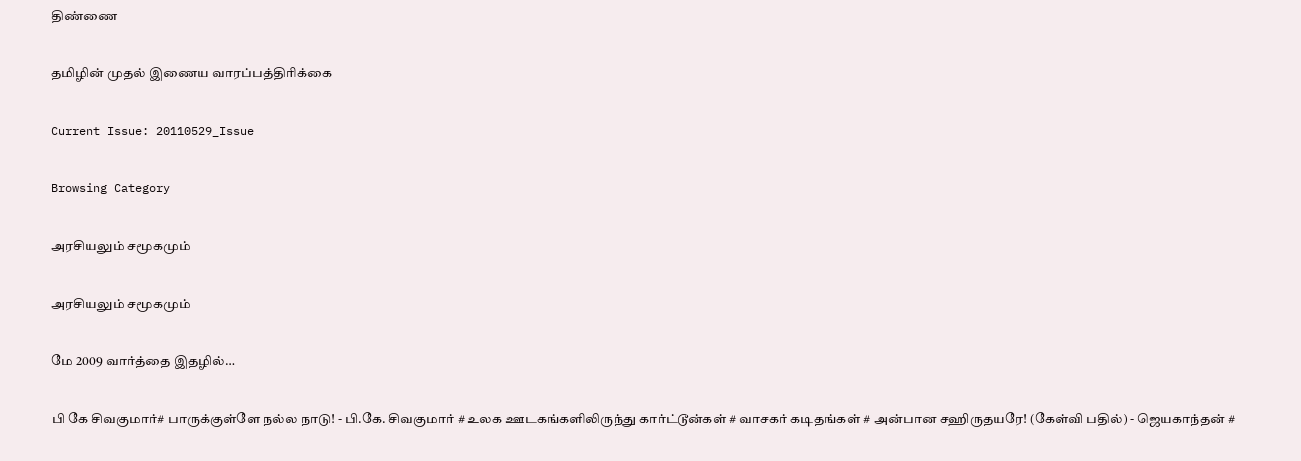திண்ணை

தமிழின் முதல் இணைய வாரப்பத்திரிக்கை

Current Issue: 20110529_Issue

Browsing Category

அரசியலும் சமூகமும்

அரசியலும் சமூகமும்

மே 2009 வார்த்தை இதழில்…

பி கே சிவகுமார்# பாருக்குள்ளே நல்ல நாடு! - பி.கே. சிவகுமார் # உலக ஊடகங்களிலிருந்து கார்ட்டூன்கள் # வாசகர் கடிதங்கள் # அன்பான சஹிருதயரே! (கேள்வி பதில்) - ஜெயகாந்தன் #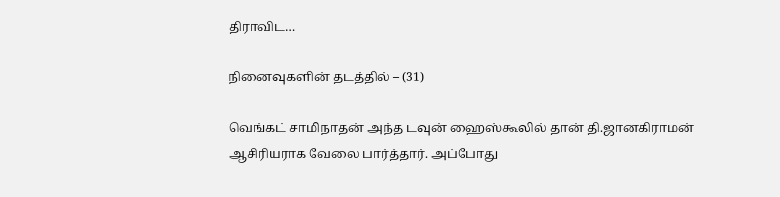திராவிட…

நினைவுகளின் தடத்தில் – (31)

வெங்கட் சாமிநாதன் அந்த டவுன் ஹைஸ்கூலில் தான் தி.ஜானகிராமன் ஆசிரியராக வேலை பார்த்தார். அப்போது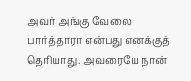அவர் அங்கு வேலை பார்த்தாரா என்பது எனக்குத் தெரியாது. அவரையே நான்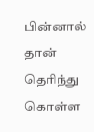பின்னால் தான் தெரிந்து கொள்ள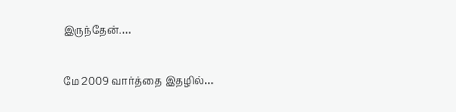இருந்தேன்.…

மே 2009 வார்த்தை இதழில்…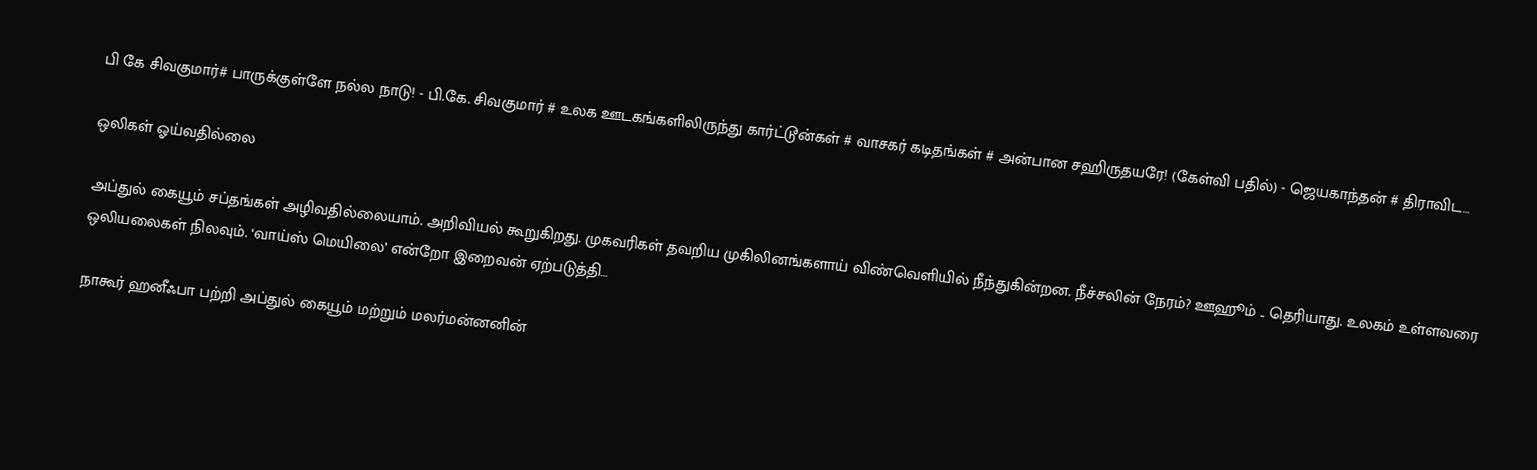பி கே சிவகுமார்# பாருக்குள்ளே நல்ல நாடு! - பி.கே. சிவகுமார் # உலக ஊடகங்களிலிருந்து கார்ட்டூன்கள் # வாசகர் கடிதங்கள் # அன்பான சஹிருதயரே! (கேள்வி பதில்) - ஜெயகாந்தன் # திராவிட…

ஒலிகள் ஓய்வதில்லை

அப்துல் கையூம் சப்தங்கள் அழிவதில்லையாம். அறிவியல் கூறுகிறது. முகவரிகள் தவறிய முகிலினங்களாய் விண்வெளியில் நீந்துகின்றன. நீச்சலின் நேரம்? ஊஹூம் .. தெரியாது. உலகம் உள்ளவரை ஒலியலைகள் நிலவும். ‘வாய்ஸ் மெயிலை’ என்றோ இறைவன் ஏற்படுத்தி…

நாகூர் ஹனீஃபா பற்றி அப்துல் கையூம் மற்றும் மலர்மன்னனின்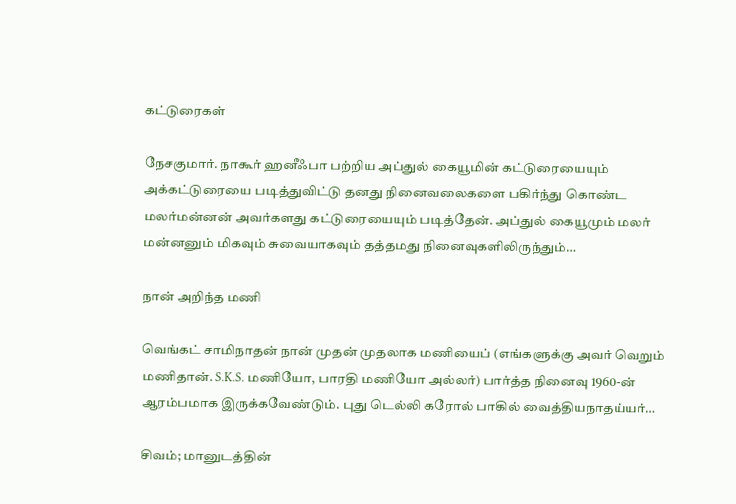கட்டுரைகள்

நேசகுமார். நாகூர் ஹனீஃபா பற்றிய அப்துல் கையூமின் கட்டுரையையும் அக்கட்டுரையை படித்துவிட்டு தனது நினைவலைகளை பகிர்ந்து கொண்ட மலர்மன்னன் அவர்களது கட்டுரையையும் படித்தேன். அப்துல் கையூமும் மலர் மன்னனும் மிகவும் சுவையாகவும் தத்தமது நினைவுகளிலிருந்தும்…

நான் அறிந்த மணி

வெங்கட் சாமிநாதன் நான் முதன் முதலாக மணியைப் (எங்களுக்கு அவர் வெறும் மணிதான். S.K.S. மணியோ, பாரதி மணியோ அல்லர்) பார்த்த நினைவு 1960-ன் ஆரம்பமாக இருக்கவேண்டும். புது டெல்லி கரோல் பாகில் வைத்தியநாதய்யர்…

சிவம்; மானுடத்தின்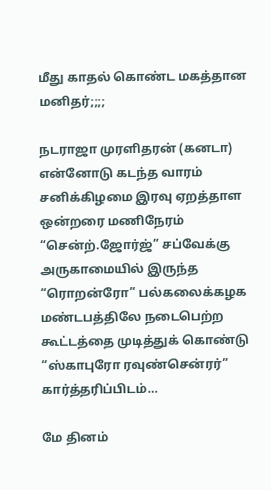மீது காதல் கொண்ட மகத்தான மனிதர்;;;;

நடராஜா முரளிதரன் (கனடா) என்னோடு கடந்த வாரம் சனிக்கிழமை இரவு ஏறத்தாள ஒன்றரை மணிநேரம் “சென்ற்.ஜோர்ஜ்” சப்வேக்கு அருகாமையில் இருந்த “ரொறன்ரோ” பல்கலைக்கழக மண்டபத்திலே நடைபெற்ற கூட்டத்தை முடித்துக் கொண்டு “ஸ்காபுரோ ரவுண்சென்ரர்” கார்த்தரிப்பிடம்…

மே தினம்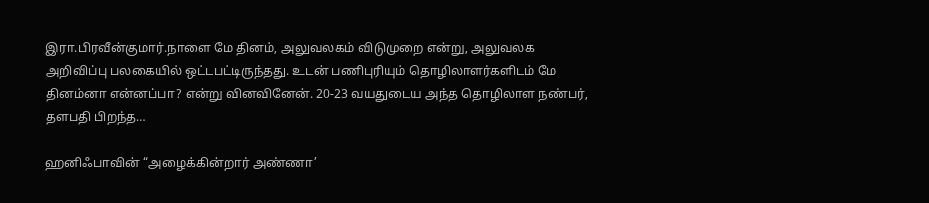இரா.பிரவீன்குமார்.நாளை மே தினம், அலுவலகம் விடுமுறை என்று, அலுவலக அறிவிப்பு பலகையில் ஒட்டபட்டிருந்தது. உடன் பணிபுரியும் தொழிலாளர்களிடம் மே தினம்னா என்னப்பா? என்று வினவினேன். 20-23 வயதுடைய அந்த தொழிலாள நண்பர், தளபதி பிறந்த…

ஹனிஃபாவின் “அழைக்கின்றார் அண்ணா’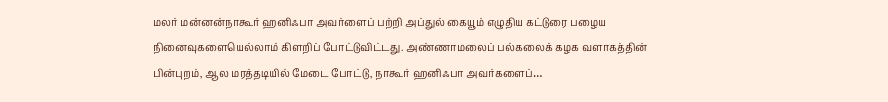மலர் மன்னன்நாகூர் ஹனிஃபா அவர்ளைப் பற்றி அப்துல் கையூம் எழுதிய கட்டுரை பழைய நினைவுகளையெல்லாம் கிளறிப் போட்டுவிட்டது. அண்ணாமலைப் பல்கலைக் கழக வளாகத்தின் பின்புறம், ஆல மரத்தடியில் மேடை போட்டு, நாகூர் ஹனிஃபா அவர்களைப்…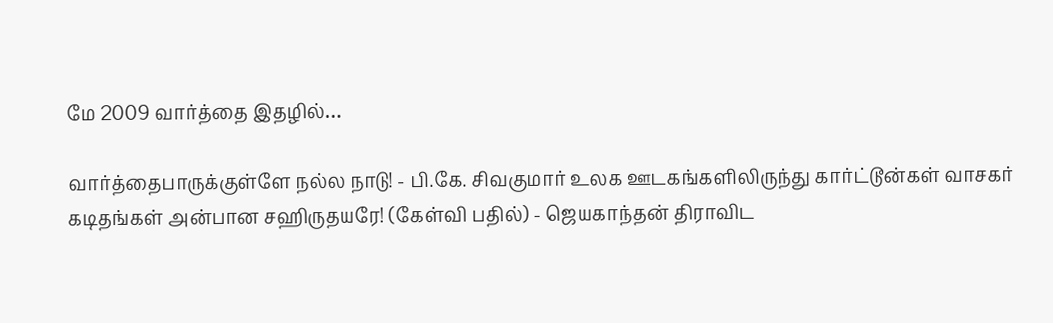மே 2009 வார்த்தை இதழில்…

வார்த்தைபாருக்குள்ளே நல்ல நாடு! - பி.கே. சிவகுமார் உலக ஊடகங்களிலிருந்து கார்ட்டூன்கள் வாசகர் கடிதங்கள் அன்பான சஹிருதயரே! (கேள்வி பதில்) - ஜெயகாந்தன் திராவிட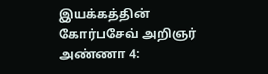இயக்கத்தின் கோர்பசேவ் அறிஞர் அண்ணா 4: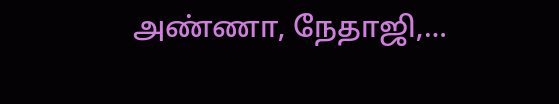அண்ணா, நேதாஜி,…